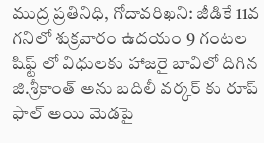ముద్ర ప్రతినిధి, గోదావరిఖని: జీడికే 11వ గనిలో శుక్రవారం ఉదయం 9 గంటల షిఫ్ట్ లో విధులకు హాజరై బావిలో దిగిన జి.శ్రీకాంత్ అను బదిలీ వర్కర్ కు రూప్ ఫాల్ అయి మెడపై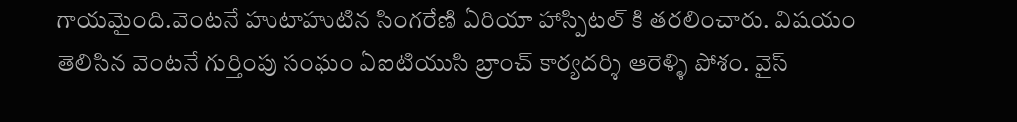గాయమైంది.వెంటనే హుటాహుటిన సింగరేణి ఏరియా హాస్పిటల్ కి తరలించారు. విషయం తెలిసిన వెంటనే గుర్తింపు సంఘం ఏఐటియుసి బ్రాంచ్ కార్యదర్శి ఆరెళ్ళి పోశం. వైస్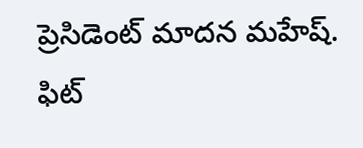ప్రెసిడెంట్ మాదన మహేష్. ఫిట్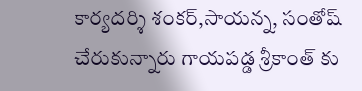కార్యదర్శి శంకర్,సాయన్న, సంతోష్ చేరుకున్నారు గాయపడ్డ శ్రీకాంత్ కు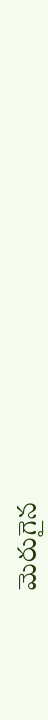మెరుగైన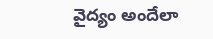వైద్యం అందేలా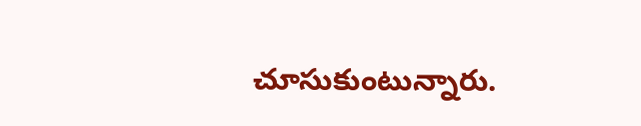చూసుకుంటున్నారు.